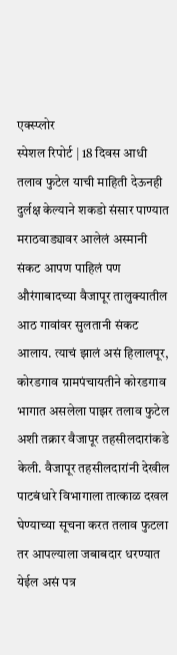एक्स्प्लोर
स्पेशल रिपोर्ट | 18 दिवस आधी तलाव फुटेल याची माहिती देऊनही दुर्लक्ष केल्याने शकडो संसार पाण्यात
मराठवाड्यावर आलेलं अस्मानी संकट आपण पाहिलं पण औरंगाबादच्या वैजापूर तालुक्यातील आठ गावांवर सुलतानी संकट आलाय. त्याचं झालं असं हिलालपूर, कोरडगाव ग्रामपंचायतीने कोरडगाव भागात असलेला पाझर तलाव फुटेल अशी तक्रार वैजापूर तहसीलदारांकडे केली. वैजापूर तहसीलदारांनी देखील पाटबंधारे विभागाला तात्काळ दखल घेण्याच्या सूचना करत तलाव फुटला तर आपल्याला जबाबदार धरण्यात येईल असं पत्र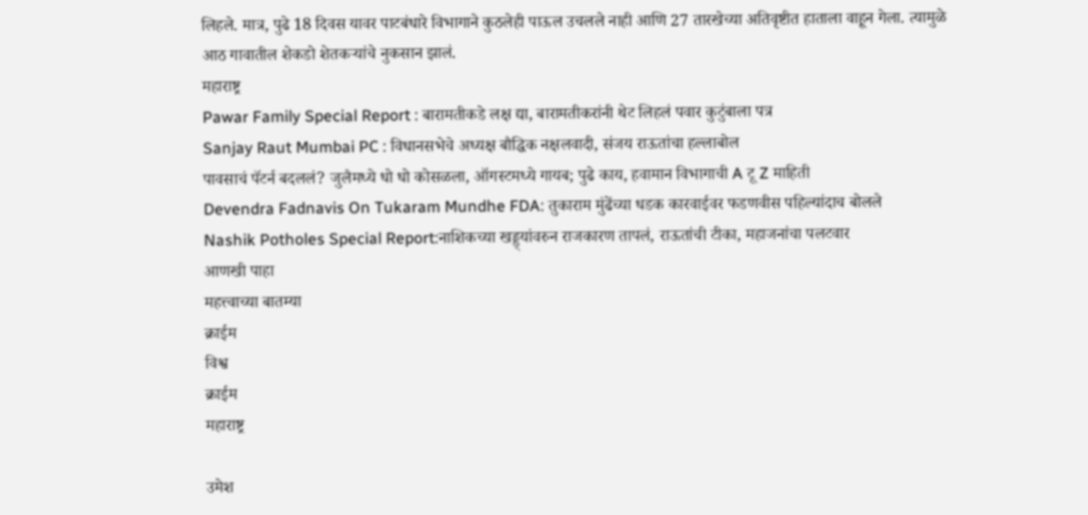लिहले. मात्र, पुढे 18 दिवस यावर पाटबंधारे विभागाने कुठलेही पाऊल उचलले नाही आणि 27 तारखेच्या अतिवृष्टीत हाताला वाहून गेला. त्यामुळे आठ गावातील शेकडो शेतकऱ्यांचे नुकसान झालं.
महाराष्ट्र
Pawar Family Special Report : बारामतीकडे लक्ष द्या, बारामतीकरांनी थेट लिहलं पवार कुटुंबाला पत्र
Sanjay Raut Mumbai PC : विधानसभेचे अध्यक्ष बौद्धिक नक्षलवादी, संजय राऊतांचा हल्लाबोल
पावसाचं पॅटर्न बदललं? जुलैमध्ये धो धो कोसळला, ऑगस्टमध्ये गायब; पुढे काय, हवामान विभागाची A टू Z माहिती
Devendra Fadnavis On Tukaram Mundhe FDA: तुकाराम मुंढेंच्या धडक कारवाईवर फडणवीस पहिल्यांदाच बोलले
Nashik Potholes Special Report:नाशिकच्या खड्ड्यांवरुन राजकारण तापलं, राऊतांची टीका, महाजनांचा पलटवार
आणखी पाहा
महत्त्वाच्या बातम्या
क्राईम
विश्व
क्राईम
महाराष्ट्र

उमेश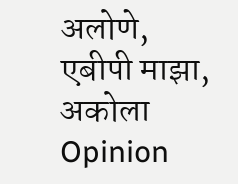अलोणे, एबीपी माझा, अकोला
Opinion